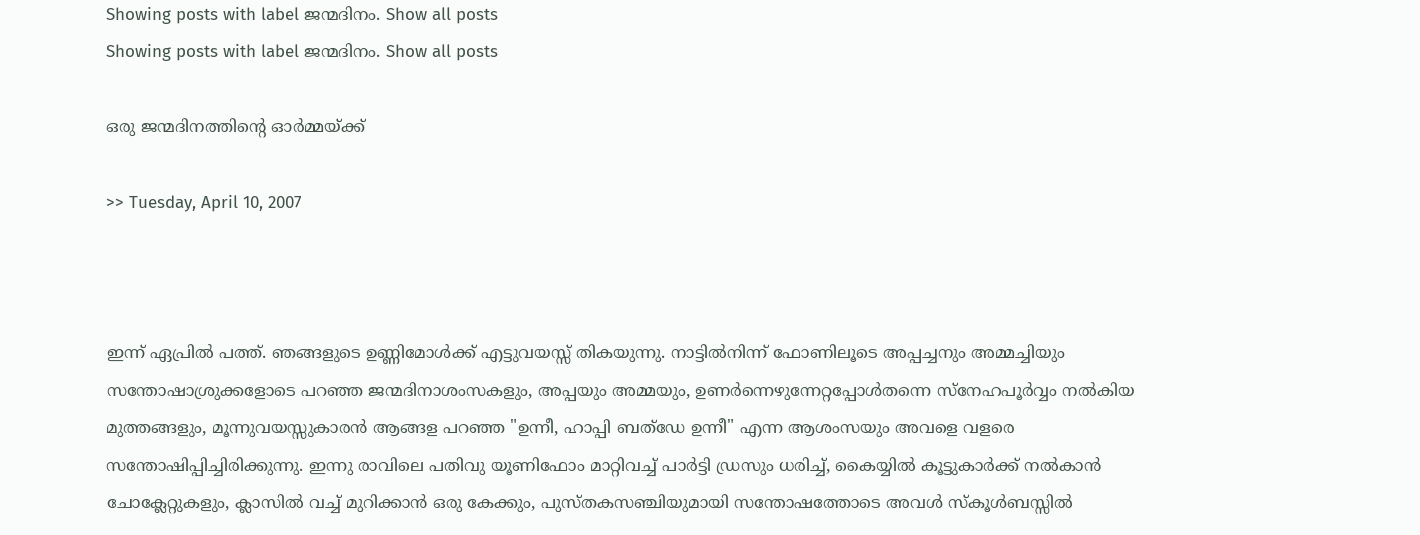Showing posts with label ജന്മദിനം. Show all posts
Showing posts with label ജന്മദിനം. Show all posts

ഒരു ജന്മദിനത്തിന്റെ ഓര്‍മ്മയ്ക്ക്‌

>> Tuesday, April 10, 2007



ഇന്ന് ഏപ്രില്‍ പത്ത്. ഞങ്ങളുടെ ഉണ്ണിമോള്‍ക്ക്‌ എട്ടുവയസ്സ്‌ തികയുന്നു. നാട്ടില്‍നിന്ന് ഫോണിലൂടെ അപ്പച്ചനും അമ്മച്ചിയും സന്തോഷാശ്രുക്കളോടെ പറഞ്ഞ ജന്മദിനാശംസകളും, അപ്പയും അമ്മയും, ഉണര്‍ന്നെഴുന്നേറ്റപ്പോള്‍തന്നെ സ്നേഹപൂര്‍വ്വം നല്‍കിയ മുത്തങ്ങളും, മൂന്നുവയസ്സുകാരന്‍ ആങ്ങള പറഞ്ഞ "ഉന്നീ, ഹാപ്പി ബത്ഡേ ഉന്നീ" എന്ന ആശംസയും അവളെ വളരെ സന്തോഷിപ്പിച്ചിരിക്കുന്നു. ഇന്നു രാവിലെ പതിവു യൂണിഫോം മാറ്റിവച്ച്‌ പാര്‍ട്ടി ഡ്രസും ധരിച്ച്‌, കൈയ്യില്‍ കൂട്ടുകാര്‍ക്ക്‌ നല്‍കാന്‍ ചോക്ലേറ്റുകളും, ക്ലാസില്‍ വച്ച്‌ മുറിക്കാന്‍ ഒരു കേക്കും, പുസ്തകസഞ്ചിയുമായി സന്തോഷത്തോടെ അവള്‍ സ്കൂള്‍ബസ്സില്‍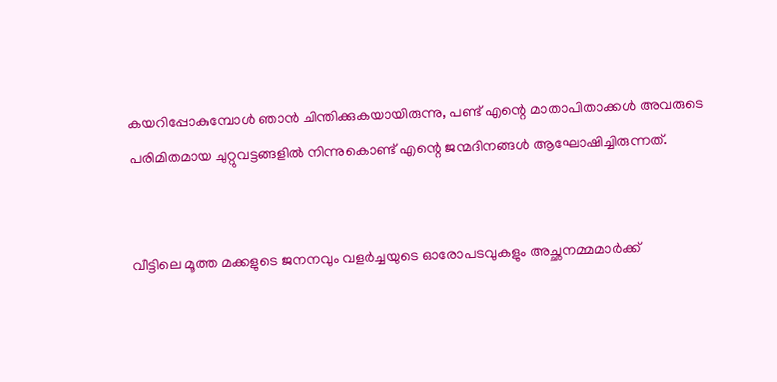കയറിപ്പോകുമ്പോള്‍ ഞാന്‍ ചിന്തിക്കുകയായിരുന്നു, പണ്ട്‌ എന്റെ മാതാപിതാക്കള്‍ അവരുടെ പരിമിതമായ ചുറ്റുവട്ടങ്ങളില്‍ നിന്നുകൊണ്ട്‌ എന്റെ ജന്മദിനങ്ങള്‍ ആഘോഷിച്ചിരുന്നത്‌.


വീട്ടിലെ മൂത്ത മക്കളുടെ ജനനവും വളര്‍ച്ചയുടെ ഓരോപടവുകളും അച്ഛനമ്മമാര്‍ക്ക്‌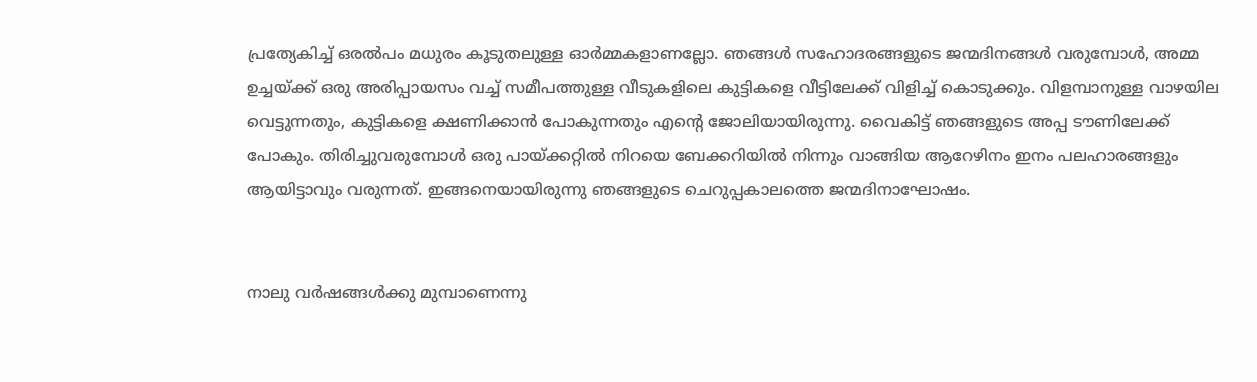പ്രത്യേകിച്ച്‌ ഒരല്‍പം മധുരം കൂടുതലുള്ള ഓര്‍മ്മകളാണല്ലോ. ഞങ്ങള്‍ സഹോദരങ്ങളുടെ ജന്മദിനങ്ങള്‍ വരുമ്പോള്‍, അമ്മ ഉച്ചയ്ക്ക്‌ ഒരു അരിപ്പായസം വച്ച്‌ സമീപത്തുള്ള വീടുകളിലെ കുട്ടികളെ വീട്ടിലേക്ക്‌ വിളിച്ച്‌ കൊടുക്കും. വിളമ്പാനുള്ള വാഴയില വെട്ടുന്നതും, കുട്ടികളെ ക്ഷണിക്കാന്‍ പോകുന്നതും എന്റെ ജോലിയായിരുന്നു. വൈകിട്ട്‌ ഞങ്ങളുടെ അപ്പ ടൗണിലേക്ക്‌ പോകും. തിരിച്ചുവരുമ്പോള്‍ ഒരു പായ്ക്കറ്റില്‍ നിറയെ ബേക്കറിയില്‍ നിന്നും വാങ്ങിയ ആറേഴിനം ഇനം പലഹാരങ്ങളും ആയിട്ടാവും വരുന്നത്‌. ഇങ്ങനെയായിരുന്നു ഞങ്ങളുടെ ചെറുപ്പകാലത്തെ ജന്മദിനാഘോഷം.


നാലു വര്‍ഷങ്ങള്‍ക്കു മുമ്പാണെന്നു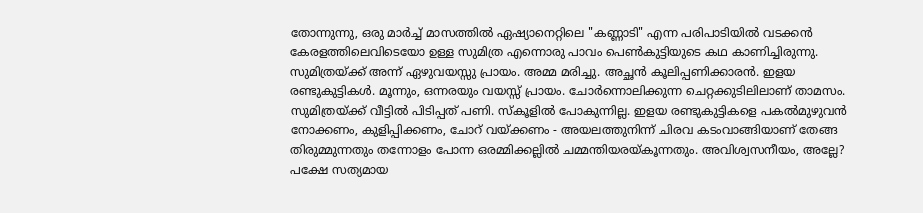തോന്നുന്നു, ഒരു മാര്‍ച്ച്‌ മാസത്തില്‍ ഏഷ്യാനെറ്റിലെ "കണ്ണാടി" എന്ന പരിപാടിയില്‍ വടക്കന്‍ കേരളത്തിലെവിടെയോ ഉള്ള സുമിത്ര എന്നൊരു പാവം പെണ്‍കുട്ടിയുടെ കഥ കാണിച്ചിരുന്നു. സുമിത്രയ്ക്ക്‌ അന്ന് ഏഴുവയസ്സു പ്രായം. അമ്മ മരിച്ചു. അച്ഛന്‍ കൂലിപ്പണിക്കാരന്‍. ഇളയ രണ്ടുകുട്ടികള്‍. മൂന്നും, ഒന്നരയും വയസ്സ്‌ പ്രായം. ചോര്‍ന്നൊലിക്കുന്ന ചെറ്റക്കുടിലിലാണ്‌ താമസം. സുമിത്രയ്ക്ക്‌ വീട്ടില്‍ പിടിപ്പത്‌ പണി. സ്കൂളില്‍ പോകുന്നില്ല. ഇളയ രണ്ടുകുട്ടികളെ പകല്‍മുഴുവന്‍ നോക്കണം, കുളിപ്പിക്കണം, ചോറ്‌ വയ്ക്കണം - അയലത്തുനിന്ന് ചിരവ കടംവാങ്ങിയാണ്‌ തേങ്ങ തിരുമ്മുന്നതും തന്നോളം പോന്ന ഒരമ്മിക്കല്ലില്‍ ചമ്മന്തിയരയ്കൂന്നതും. അവിശ്വസനീയം, അല്ലേ? പക്ഷേ സത്യമായ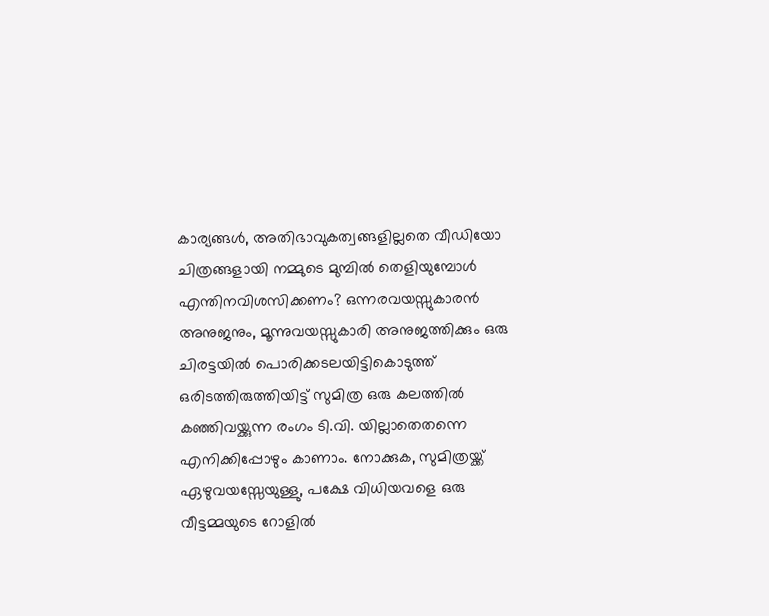കാര്യങ്ങള്‍, അതിഭാവുകത്വങ്ങളില്ലതെ വീഡിയോ ചിത്രങ്ങളായി നമ്മുടെ മുമ്പില്‍ തെളിയുമ്പോള്‍ എന്തിനവിശസിക്കണം? ഒന്നരവയസ്സുകാരന്‍ അനുജനും, മൂന്നുവയസ്സുകാരി അനുജത്തിക്കും ഒരു ചിരട്ടയില്‍ പൊരിക്കടലയിട്ടികൊടുത്ത് ഒരിടത്തിരുത്തിയിട്ട് സുമിത്ര ഒരു കലത്തില്‍ കഞ്ഞിവയ്ക്കുന്ന രംഗം ടി.വി. യില്ലാതെതന്നെ എനിക്കിപ്പോഴും കാണാം. നോക്കുക, സുമിത്രയ്ക്ക്‌ ഏഴുവയസ്സേയുള്ളു, പക്ഷേ വിധിയവളെ ഒരു വീട്ടമ്മയുടെ റോളില്‍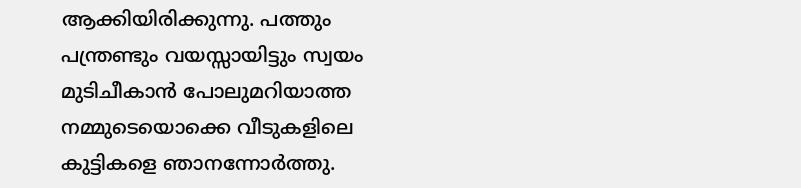ആക്കിയിരിക്കുന്നു. പത്തും പന്ത്രണ്ടും വയസ്സായിട്ടും സ്വയം മുടിചീകാന്‍ പോലുമറിയാത്ത നമ്മുടെയൊക്കെ വീടുകളിലെ കുട്ടികളെ ഞാനന്നോര്‍ത്തു.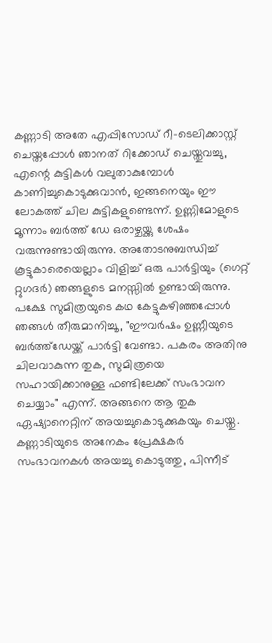കണ്ണാടി അതേ എപ്പിസോഡ്‌ റീ-ടെലിക്കാസ്റ്റ്‌ ചെയ്തപ്പോള്‍ ഞാനത്‌ റിക്കോഡ്‌ ചെയ്തുവച്ചു, എന്റെ കുട്ടികള്‍ വലുതാകുമ്പോള്‍ കാണിച്ചുകൊടുക്കുവാന്‍, ഇങ്ങനെയും ഈ ലോകത്ത്‌ ചില കുട്ടികളുണ്ടെന്ന്. ഉണ്ണിമോളുടെ മൂന്നാം ബര്‍ത്ത്‌ ഡേ ഒരാഴ്ചയ്ക്കു ശേഷം വരുന്നുണ്ടായിരുന്നു. അതോടനുബന്ധിച്ച്‌ കൂട്ടുകാരെയെല്ലാം വിളിച്ച്‌ ഒരു പാര്‍ട്ടിയും (ഗെറ്റ് റ്റുഗദര്‍) ഞങ്ങളുടെ മനസ്സില്‍ ഉണ്ടായിരുന്നു. പക്ഷേ സുമിത്രയുടെ കഥ കേട്ടുകഴിഞ്ഞപ്പോള്‍ ഞങ്ങള്‍ തീരുമാനിച്ചൂ, "ഈവര്‍ഷം ഉണ്ണീയുടെ ബര്‍ത്ത്ഡേയ്ക്ക്‌ പാര്‍ട്ടി വേണ്ടാ. പകരം അതിനു ചിലവാകുന്ന തുക, സുമിത്രയെ സഹായിക്കാനുള്ള ഫണ്ടിലേക്ക്‌ സംഭാവന ചെയ്യാം" എന്ന്. അങ്ങനെ ആ തുക ഏഷ്യാനെറ്റിന്‌ അയച്ചുകൊടുക്കുകയും ചെയ്തു. കണ്ണാടിയുടെ അനേകം പ്രേക്ഷകര്‍ സംഭാവനകള്‍ അയച്ചു കൊടുത്തു, പിന്നീട്‌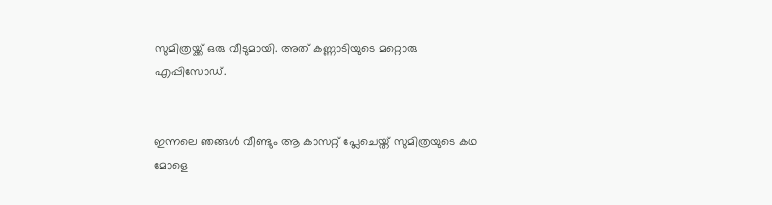സുമിത്രയ്ക്ക്‌ ഒരു വീടുമായി. അത് കണ്ണാടിയുടെ മറ്റൊരു എപ്പിസോഡ്.


ഇന്നലെ ഞങ്ങള്‍ വീണ്ടും ആ കാസറ്റ്‌ പ്ലേചെയ്ത്‌ സുമിത്രയുടെ കഥ മോളെ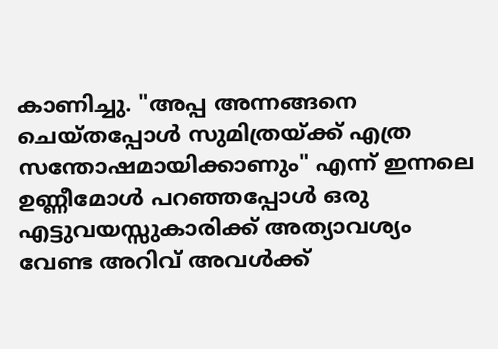കാണിച്ചു. "അപ്പ അന്നങ്ങനെ ചെയ്തപ്പോള്‍ സുമിത്രയ്ക്ക്‌ എത്ര സന്തോഷമായിക്കാണും" എന്ന് ഇന്നലെ ഉണ്ണീമോള്‍ പറഞ്ഞപ്പോള്‍ ഒരു എട്ടുവയസ്സുകാരിക്ക്‌ അത്യാവശ്യം വേണ്ട അറിവ്‌ അവള്‍ക്ക്‌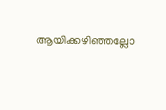ആയിക്കഴിഞ്ഞല്ലോ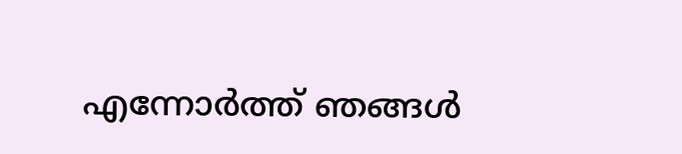എന്നോര്‍ത്ത്‌ ഞങ്ങള്‍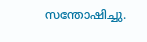സന്തോഷിച്ചു.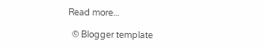Read more...

  © Blogger template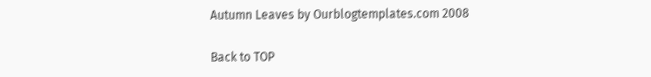Autumn Leaves by Ourblogtemplates.com 2008

Back to TOP